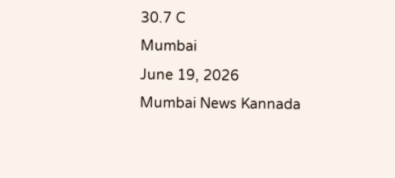30.7 C
Mumbai
June 19, 2026
Mumbai News Kannada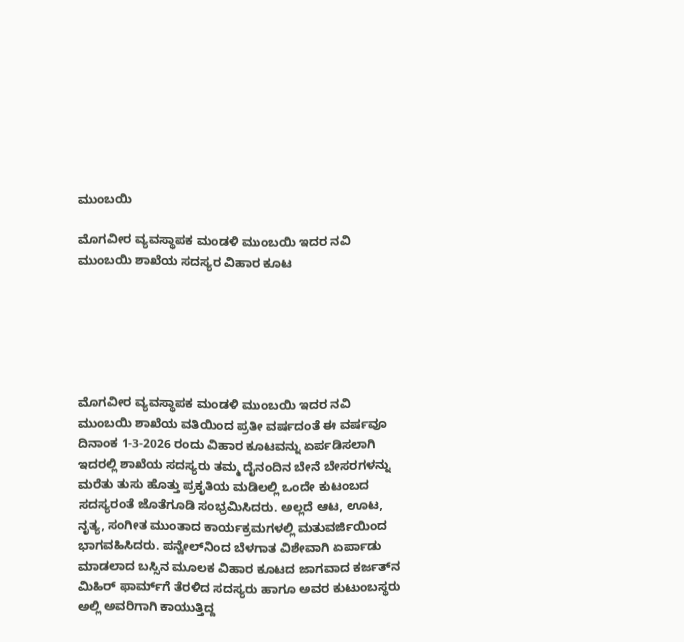ಮುಂಬಯಿ

ಮೊಗವೀರ ವ್ಯವಸ್ಥಾಪಕ ಮಂಡಳಿ ಮುಂಬಯಿ ಇದರ ನವಿ ಮುಂಬಯಿ ಶಾಖೆಯ ಸದಸ್ಯರ ವಿಹಾರ ಕೂಟ






ಮೊಗವೀರ ವ್ಯವಸ್ಥಾಪಕ ಮಂಡಳಿ ಮುಂಬಯಿ ಇದರ ನವಿ ಮುಂಬಯಿ ಶಾಖೆಯ ವತಿಯಿಂದ ಪ್ರತೀ ವರ್ಷದಂತೆ ಈ ವರ್ಷವೂ
ದಿನಾಂಕ 1-3-2026 ರಂದು ವಿಹಾರ ಕೂಟವನ್ನು ಏರ್ಪಡಿಸಲಾಗಿ ಇದರಲ್ಲಿ ಶಾಖೆಯ ಸದಸ್ಯರು ತಮ್ಮ ದೈನಂದಿನ ಬೇನೆ ಬೇಸರಗಳನ್ನು ಮರೆತು ತುಸು ಹೊತ್ತು ಪ್ರಕೃತಿಯ ಮಡಿಲಲ್ಲಿ ಒಂದೇ ಕುಟಂಬದ ಸದಸ್ಯರಂತೆ ಜೊತೆಗೂಡಿ ಸಂಭ್ರಮಿಸಿದರು. ಅಲ್ಲದೆ ಆಟ, ಊಟ, ನೃತ್ಯ, ಸಂಗೀತ ಮುಂತಾದ ಕಾರ್ಯಕ್ರಮಗಳಲ್ಲಿ ಮತುವರ್ಜಿಯಿಂದ ಭಾಗವಹಿಸಿದರು. ಪನ್ವೇಲ್‌ನಿಂದ ಬೆಳಗಾತ ವಿಶೇವಾಗಿ ಏರ್ಪಾಡು ಮಾಡಲಾದ ಬಸ್ಸಿನ ಮೂಲಕ ವಿಹಾರ ಕೂಟದ ಜಾಗವಾದ ಕರ್ಜತ್‌ನ ಮಿಹಿರ್‌ ಫಾರ್ಮ್‌ಗೆ ತೆರಳಿದ ಸದಸ್ಯರು ಹಾಗೂ ಅವರ ಕುಟುಂಬಸ್ಥರು ಅಲ್ಲಿ ಅವರಿಗಾಗಿ ಕಾಯುತ್ತಿದ್ದ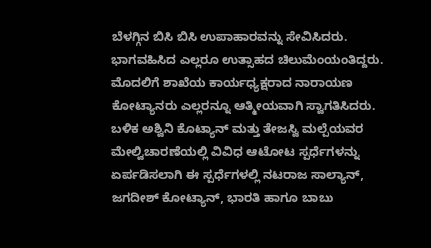ಬೆಳಗ್ಗಿನ ಬಿಸಿ ಬಿಸಿ ಉಪಾಹಾರವನ್ನು ಸೇವಿಸಿದರು. ಭಾಗವಹಿಸಿದ ಎಲ್ಲರೂ ಉತ್ಸಾಹದ ಚಿಲುಮೆಂಯಂತಿದ್ದರು. ಮೊದಲಿಗೆ ಶಾಖೆಯ ಕಾರ್ಯಧ್ಯಕ್ಷರಾದ ನಾರಾಯಣ ಕೋಟ್ಯಾನರು ಎಲ್ಲರನ್ನೂ ಆತ್ಮೀಯವಾಗಿ ಸ್ವಾಗತಿಸಿದರು.
ಬಳಿಕ ಅಶ್ವಿನಿ ಕೊಟ್ಯಾನ್‌ ಮತ್ತು ತೇಜಸ್ವಿ ಮಲ್ಪೆಯವರ ಮೇಲ್ವಿಚಾರಣೆಯಲ್ಲಿ ವಿವಿಧ ಆಟೋಟ ಸ್ಪರ್ಧೆಗಳನ್ನು ಏರ್ಪಡಿಸಲಾಗಿ ಈ ಸ್ಪರ್ಧೆಗಳಲ್ಲಿ ನಟರಾಜ ಸಾಲ್ಯಾನ್‌, ಜಗದೀಶ್‌ ಕೋಟ್ಯಾನ್‌, ಭಾರತಿ ಹಾಗೂ ಬಾಬು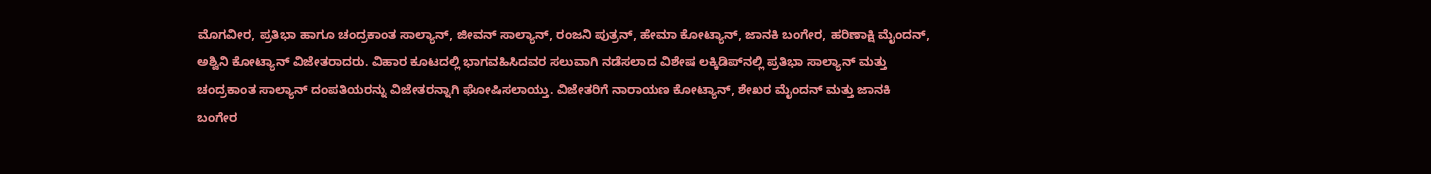ಮೊಗವೀರ, ಪ್ರತಿಭಾ ಹಾಗೂ ಚಂದ್ರಕಾಂತ ಸಾಲ್ಯಾನ್‌, ಜೀವನ್‌ ಸಾಲ್ಯಾನ್‌, ರಂಜನಿ ಪುತ್ರನ್‌, ಹೇಮಾ ಕೋಟ್ಯಾನ್‌, ಜಾನಕಿ ಬಂಗೇರ, ಹರಿಣಾಕ್ಷಿ ಮೈಂದನ್‌, ಅಶ್ವಿನಿ ಕೋಟ್ಯಾನ್‌ ವಿಜೇತರಾದರು. ವಿಹಾರ ಕೂಟದಲ್ಲಿ ಭಾಗವಹಿಸಿದವರ ಸಲುವಾಗಿ ನಡೆಸಲಾದ ವಿಶೇಷ ಲಕ್ಕಿಡಿಪ್‌ನಲ್ಲಿ ಪ್ರತಿಭಾ ಸಾಲ್ಯಾನ್‌ ಮತ್ತು ಚಂದ್ರಕಾಂತ ಸಾಲ್ಯಾನ್‌ ದಂಪತಿಯರನ್ನು ವಿಜೇತರನ್ನಾಗಿ ಘೋಷಿಸಲಾಯ್ತು. ವಿಜೇತರಿಗೆ ನಾರಾಯಣ ಕೋಟ್ಯಾನ್‌, ಶೇಖರ ಮೈಂದನ್‌ ಮತ್ತು ಜಾನಕಿ ಬಂಗೇರ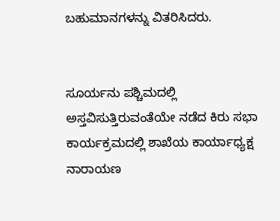ಬಹುಮಾನಗಳನ್ನು ವಿತರಿಸಿದರು.


ಸೂರ್ಯನು ಪಶ್ಚಿಮದಲ್ಲಿ ಅಸ್ತವಿಸುತ್ತಿರುವಂತೆಯೇ ನಡೆದ ಕಿರು ಸಭಾ ಕಾರ್ಯಕ್ರಮದಲ್ಲಿ ಶಾಖೆಯ ಕಾರ್ಯಾಧ್ಯಕ್ಷ ನಾರಾಯಣ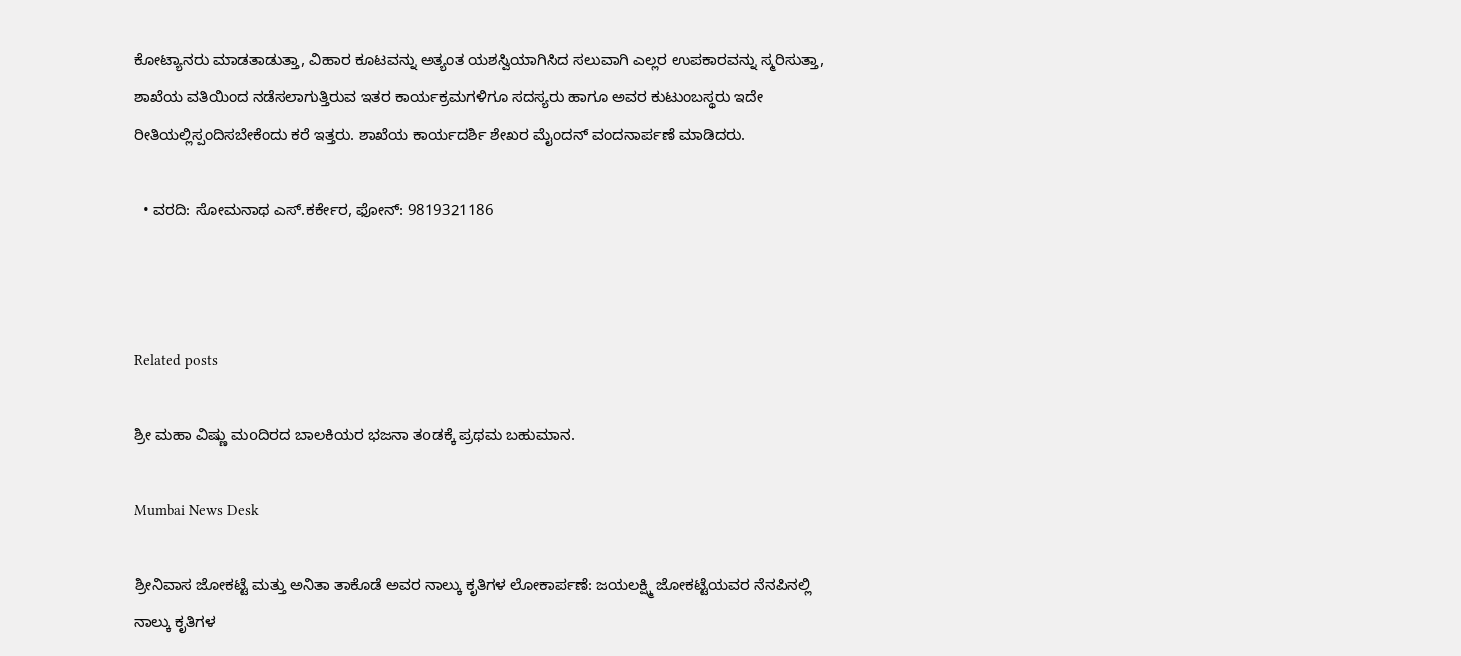ಕೋಟ್ಯಾನರು ಮಾಡತಾಡುತ್ತಾ, ವಿಹಾರ ಕೂಟವನ್ನು ಅತ್ಯಂತ ಯಶಸ್ವಿಯಾಗಿಸಿದ ಸಲುವಾಗಿ ಎಲ್ಲರ ಉಪಕಾರವನ್ನು ಸ್ಮರಿಸುತ್ತಾ, ಶಾಖೆಯ ವತಿಯಿಂದ ನಡೆಸಲಾಗುತ್ತಿರುವ ಇತರ ಕಾರ್ಯಕ್ರಮಗಳಿಗೂ ಸದಸ್ಯರು ಹಾಗೂ ಅವರ ಕುಟುಂಬಸ್ಥರು ಇದೇ ರೀತಿಯಲ್ಲಿಸ್ಪಂದಿಸಬೇಕೆಂದು ಕರೆ ಇತ್ತರು. ಶಾಖೆಯ ಕಾರ್ಯದರ್ಶಿ ಶೇಖರ ಮೈಂದನ್‌ ವಂದನಾರ್ಪಣೆ ಮಾಡಿದರು.

  • ವರದಿ: ಸೋಮನಾಥ ಎಸ್‌.ಕರ್ಕೇರ, ಫೋನ್‌: 9819321186



Related posts

ಶ್ರೀ ಮಹಾ ವಿಷ್ಣು ಮoದಿರದ ಬಾಲಕಿಯರ ಭಜನಾ ತoಡಕ್ಕೆ ಪ್ರಥಮ ಬಹುಮಾನ.

Mumbai News Desk

ಶ್ರೀನಿವಾಸ ಜೋಕಟ್ಟೆ ಮತ್ತು ಅನಿತಾ ತಾಕೊಡೆ ಅವರ ನಾಲ್ಕು ಕೃತಿಗಳ ಲೋಕಾರ್ಪಣೆ: ಜಯಲಕ್ಷ್ಮಿ ಜೋಕಟ್ಟೆಯವರ ನೆನಪಿನಲ್ಲಿ ನಾಲ್ಕು ಕೃತಿಗಳ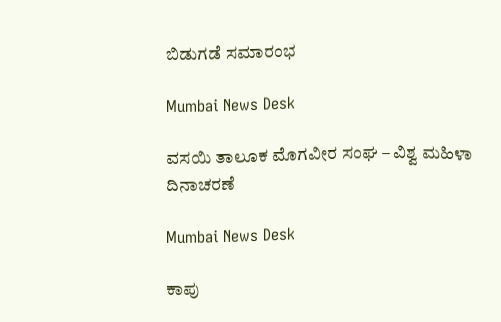ಬಿಡುಗಡೆ ಸಮಾರಂಭ

Mumbai News Desk

ವಸಯಿ ತಾಲೂಕ ಮೊಗವೀರ ಸಂಘ – ವಿಶ್ವ ಮಹಿಳಾ ದಿನಾಚರಣೆ

Mumbai News Desk

ಕಾಪು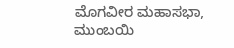ಮೊಗವೀರ ಮಹಾಸಭಾ, ಮುಂಬಯಿ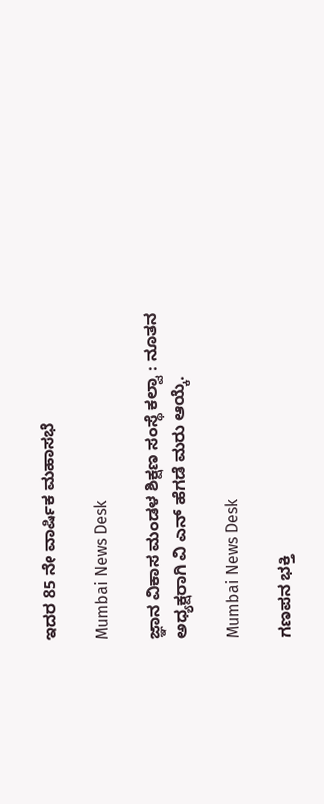ಇದರ 85 ನೇ ವಾರ್ಷಿಕ ಮಹಾಸಭೆ

Mumbai News Desk

ಜ್ಞಾನ ವಿಕಾಸ ಮಂಡಳ ಶಿಕ್ಷಣ ಸಂಸ್ಥೆ ಕಲ್ವಾ : ನೂತನ ಅಧ್ಯಕ್ಷರಾಗಿ ವಿ ಎನ್ ಹೆಗಡೆ ಮರು ಆಯ್ಕೆ.

Mumbai News Desk

ಗಣಪನ ಭಕ್ತಿ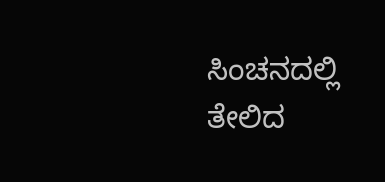ಸಿಂಚನದಲ್ಲಿ ತೇಲಿದ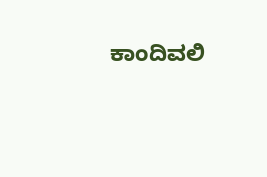ಕಾಂದಿವಲಿ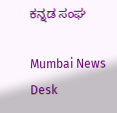ಕನ್ನಡ ಸಂಘ

Mumbai News Desk